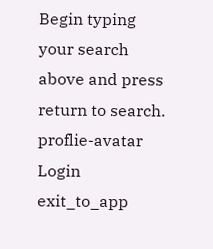Begin typing your search above and press return to search.
proflie-avatar
Login
exit_to_app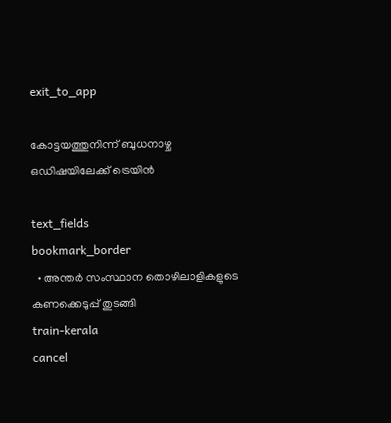exit_to_app

കോട്ടയത്തുനിന്ന് ബുധനാഴ്ച ഒഡിഷയിലേക്ക് ട്രെയിൻ

text_fields
bookmark_border
  • അന്തർ സംസ്ഥാന തൊഴിലാളികളുടെ കണക്കെടുപ്പ് തുടങ്ങി
train-kerala
cancel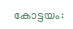കോട്ടയം: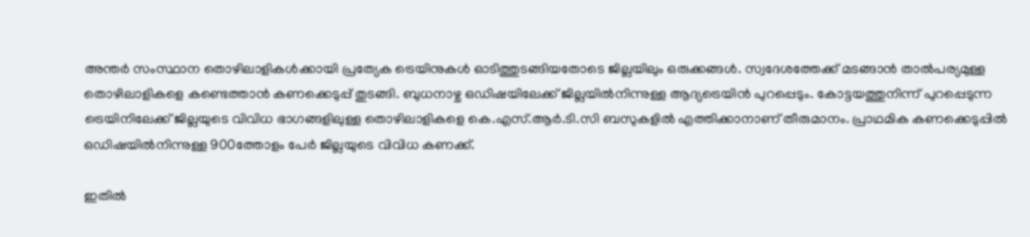അന്തർ സംസ്ഥാന തൊഴിലാളികൾക്കായി പ്രത്യേക ട്രെയിനുകൾ ഓടിത്തുടങ്ങിയതോടെ ജില്ലയിലും ഒരുക്കങ്ങൾ. സ്വദേശത്തേക്ക് മടങ്ങാന്‍ താൽപര്യമുള്ള തൊഴിലാളികളെ കണ്ടെത്താൻ കണക്കെടുപ്പ് തുടങ്ങി. ബുധനാഴ്ച ഒഡിഷയിലേക്ക് ജില്ലയിൽനിന്നുള്ള ആദ്യട്രെയിൻ പുറപ്പെടും. കോട്ടയത്തുനിന്ന് പുറപ്പെടുന്ന ട്രെയിനിലേക്ക് ജില്ലയുടെ വിവിധ ഭാഗങ്ങളിലുള്ള തൊഴിലാളികളെ കെ.എസ്.ആർ.ടി.സി ബസുകളിൽ എത്തിക്കാനാണ് തീരുമാനം. പ്രാഥമിക കണക്കെടുപ്പിൽ ഒഡിഷയിൽനിന്നുള്ള 900ത്തോളം പേർ ജില്ലയുടെ വിവിധ കണക്ക്.

ഇതിൽ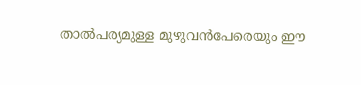താൽപര്യമുള്ള മുഴുവൻപേരെയും ഈ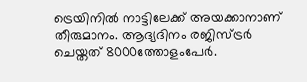ട്രെയിനിൽ നാട്ടിലേക്ക് അയക്കാനാണ് തീരുമാനം. ആദ്യദിനം രജിസ്ട്രർ ചെയ്തത് 8000ത്തോളംപേർ.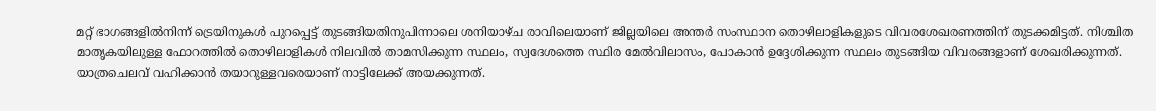മറ്റ് ഭാഗങ്ങളിൽനിന്ന് ട്രെയിനുകൾ പുറപ്പെട്ട് തുടങ്ങിയതിനുപിന്നാലെ ശനിയാഴ്ച രാവിലെയാണ് ജില്ലയിലെ അന്തർ സംസ്ഥാന തൊഴിലാളികളുടെ വിവരശേഖരണത്തിന് തുടക്കമിട്ടത്. നിശ്ചിത മാതൃകയിലുള്ള ഫോറത്തില്‍ തൊഴിലാളികള്‍ നിലവില്‍ താമസിക്കുന്ന സ്ഥലം, സ്വദേശത്തെ സ്ഥിര മേല്‍വിലാസം, പോകാന്‍ ഉദ്ദേശിക്കുന്ന സ്ഥലം തുടങ്ങിയ വിവരങ്ങളാണ് ശേഖരിക്കുന്നത്. യാത്രചെലവ് വഹിക്കാന്‍ തയാറുള്ളവരെയാണ് നാട്ടിലേക്ക് അയക്കുന്നത്.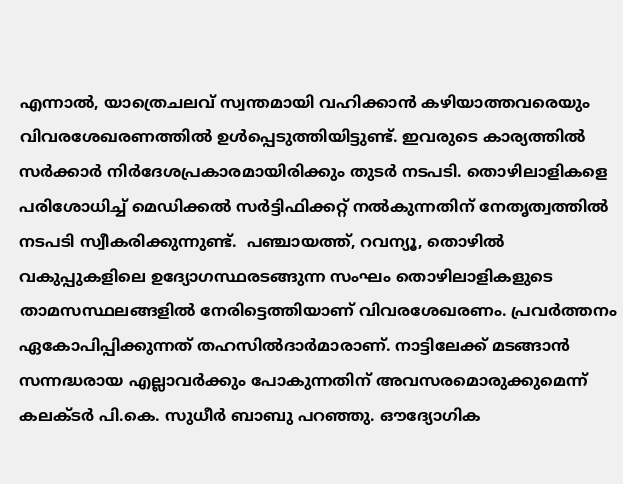എന്നാൽ, യാത്രെചലവ് സ്വന്തമായി വഹിക്കാന്‍ കഴിയാത്തവരെയും വിവരശേഖരണത്തില്‍ ഉള്‍പ്പെടുത്തിയിട്ടുണ്ട്. ഇവരുടെ കാര്യത്തിൽ സര്‍ക്കാര്‍ നിര്‍ദേശപ്രകാരമായിരിക്കും തുടര്‍ നടപടി. തൊഴിലാളികളെ പരിശോധിച്ച് മെഡിക്കല്‍ സര്‍ട്ടിഫിക്കറ്റ് നല്‍കുന്നതിന് നേതൃത്വത്തില്‍ നടപടി സ്വീകരിക്കുന്നുണ്ട്.  പഞ്ചായത്ത്, റവന്യൂ, തൊഴില്‍ വകുപ്പുകളിലെ ഉദ്യോഗസ്ഥരടങ്ങുന്ന സംഘം തൊഴിലാളികളുടെ താമസസ്ഥലങ്ങളില്‍ നേരിട്ടെത്തിയാണ് വിവരശേഖരണം. പ്രവര്‍ത്തനം ഏകോപിപ്പിക്കുന്നത് തഹസില്‍ദാര്‍മാരാണ്. നാട്ടിലേക്ക് മടങ്ങാന്‍ സന്നദ്ധരായ എല്ലാവര്‍ക്കും പോകുന്നതിന് അവസരമൊരുക്കുമെന്ന് കലക്ടര്‍ പി.കെ. സുധീര്‍ ബാബു പറഞ്ഞു. ഔദ്യോഗിക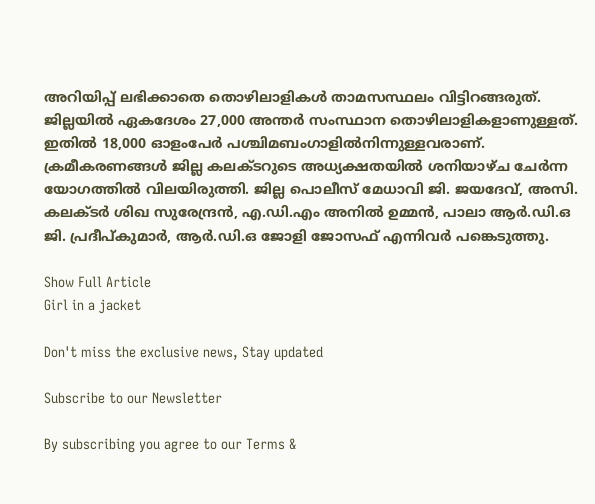അറിയിപ്പ് ലഭിക്കാതെ തൊഴിലാളികള്‍ താമസസ്ഥലം വിട്ടിറങ്ങരുത്. ജില്ലയില്‍ ഏകദേശം 27,000 അന്തർ സംസ്ഥാന തൊഴിലാളികളാണുള്ളത്. ഇതില്‍ 18,000 ഓളംപേര്‍ പശ്ചിമബംഗാളില്‍നിന്നുള്ളവരാണ്. ക്രമീകരണങ്ങള്‍ ജില്ല കലക്ടറുടെ അധ്യക്ഷതയില്‍ ശനിയാഴ്ച ചേര്‍ന്ന യോഗത്തില്‍ വിലയിരുത്തി. ജില്ല പൊലീസ് മേധാവി ജി. ജയദേവ്, അസി. കലക്ടര്‍ ശിഖ സുരേന്ദ്രന്‍, എ.ഡി.എം അനില്‍ ഉമ്മന്‍, പാലാ ആര്‍.ഡി.ഒ ജി. പ്രദീപ്കുമാര്‍, ആര്‍.ഡി.ഒ ജോളി ജോസഫ് എന്നിവർ പങ്കെടുത്തു.

Show Full Article
Girl in a jacket

Don't miss the exclusive news, Stay updated

Subscribe to our Newsletter

By subscribing you agree to our Terms &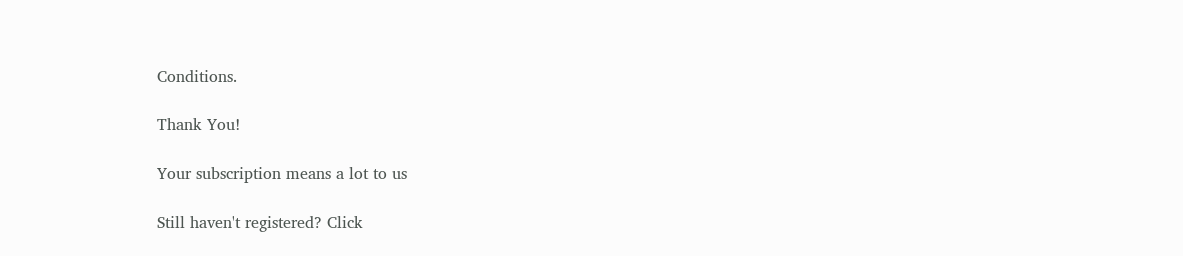Conditions.

Thank You!

Your subscription means a lot to us

Still haven't registered? Click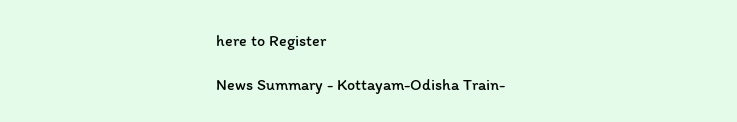here to Register

News Summary - Kottayam-Odisha Train-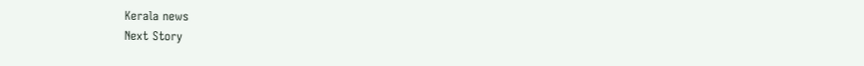Kerala news
Next Story